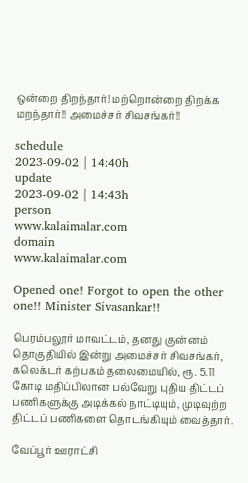ஒன்றை திறந்தார்! மற்றொன்றை திறக்க மறந்தார்!! அமைச்சர் சிவசங்கர்!!

schedule
2023-09-02 | 14:40h
update
2023-09-02 | 14:43h
person
www.kalaimalar.com
domain
www.kalaimalar.com

Opened one! Forgot to open the other one!! Minister Sivasankar!!

பெரம்பலூர் மாவட்டம், தனது குன்னம் தொகுதியில் இன்று அமைச்சர் சிவசங்கர், கலெக்டர் கற்பகம் தலைமையில், ரூ. 5.11 கோடி மதிப்பிலான பல்வேறு புதிய திட்டப் பணிகளுக்கு அடிக்கல் நாட்டியும், முடிவுற்ற திட்டப் பணிகளை தொடங்கியும் வைத்தார்.

வேப்பூர் ஊராட்சி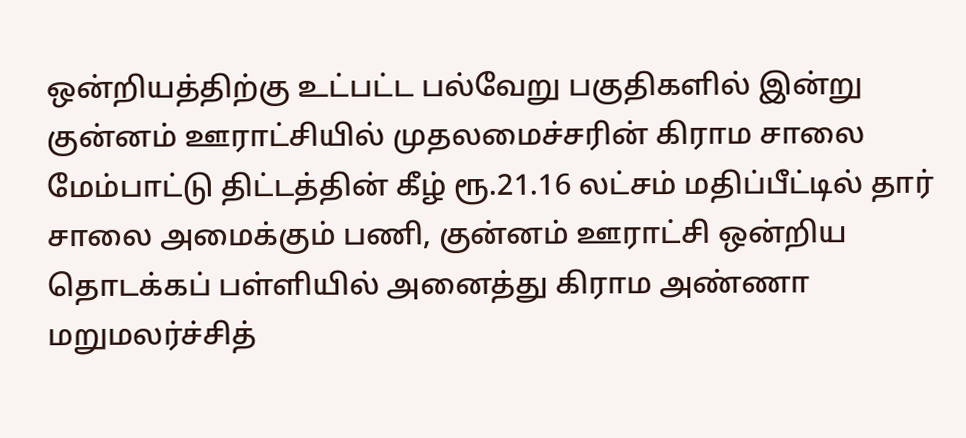ஒன்றியத்திற்கு உட்பட்ட பல்வேறு பகுதிகளில் இன்று குன்னம் ஊராட்சியில் முதலமைச்சரின் கிராம சாலை மேம்பாட்டு திட்டத்தின் கீழ் ரூ.21.16 லட்சம் மதிப்பீட்டில் தார் சாலை அமைக்கும் பணி, குன்னம் ஊராட்சி ஒன்றிய தொடக்கப் பள்ளியில் அனைத்து கிராம அண்ணா மறுமலர்ச்சித்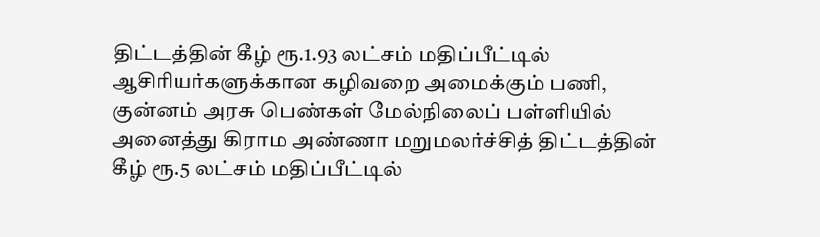திட்டத்தின் கீழ் ரூ.1.93 லட்சம் மதிப்பீட்டில் ஆசிரியர்களுக்கான கழிவறை அமைக்கும் பணி, குன்னம் அரசு பெண்கள் மேல்நிலைப் பள்ளியில் அனைத்து கிராம அண்ணா மறுமலர்ச்சித் திட்டத்தின் கீழ் ரூ.5 லட்சம் மதிப்பீட்டில்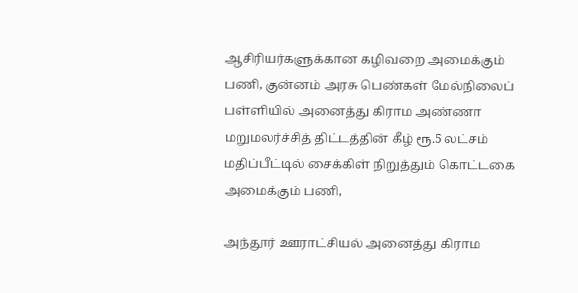ஆசிரியர்களுக்கான கழிவறை அமைக்கும் பணி, குன்னம் அரசு பெண்கள் மேல்நிலைப் பள்ளியில் அனைத்து கிராம அண்ணா மறுமலர்ச்சித் திட்டத்தின் கீழ் ரூ.5 லட்சம் மதிப்பீட்டில் சைக்கிள் நிறுத்தும் கொட்டகை அமைக்கும் பணி,

அந்தூர் ஊராட்சியல் அனைத்து கிராம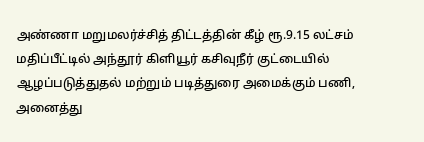அண்ணா மறுமலர்ச்சித் திட்டத்தின் கீழ் ரூ.9.15 லட்சம் மதிப்பீட்டில் அந்தூர் கிளியூர் கசிவுநீர் குட்டையில் ஆழப்படுத்துதல் மற்றும் படித்துரை அமைக்கும் பணி, அனைத்து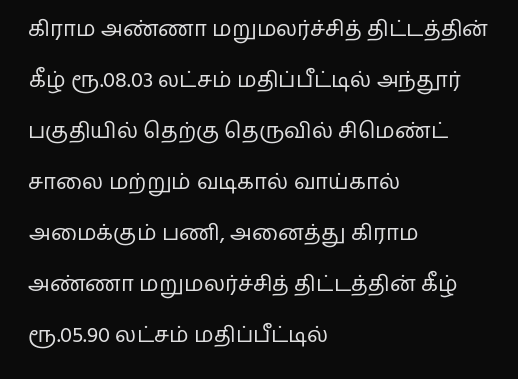கிராம அண்ணா மறுமலர்ச்சித் திட்டத்தின் கீழ் ரூ.08.03 லட்சம் மதிப்பீட்டில் அந்தூர் பகுதியில் தெற்கு தெருவில் சிமெண்ட் சாலை மற்றும் வடிகால் வாய்கால் அமைக்கும் பணி, அனைத்து கிராம அண்ணா மறுமலர்ச்சித் திட்டத்தின் கீழ் ரூ.05.90 லட்சம் மதிப்பீட்டில்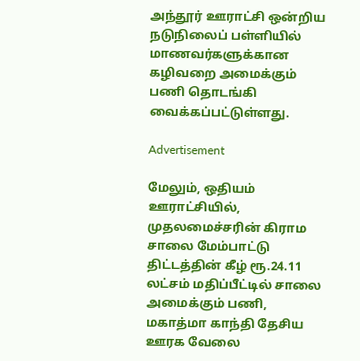அந்தூர் ஊராட்சி ஒன்றிய நடுநிலைப் பள்ளியில் மாணவர்களுக்கான கழிவறை அமைக்கும் பணி தொடங்கி வைக்கப்பட்டுள்ளது.

Advertisement

மேலும், ஒதியம் ஊராட்சியில், முதலமைச்சரின் கிராம சாலை மேம்பாட்டு திட்டத்தின் கீழ் ரூ.24.11 லட்சம் மதிப்பீட்டில் சாலை அமைக்கும் பணி, மகாத்மா காந்தி தேசிய ஊரக வேலை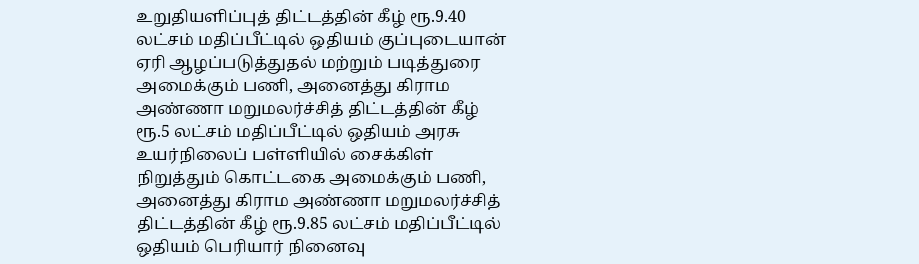உறுதியளிப்புத் திட்டத்தின் கீழ் ரூ.9.40 லட்சம் மதிப்பீட்டில் ஒதியம் குப்புடையான் ஏரி ஆழப்படுத்துதல் மற்றும் படித்துரை அமைக்கும் பணி, அனைத்து கிராம அண்ணா மறுமலர்ச்சித் திட்டத்தின் கீழ் ரூ.5 லட்சம் மதிப்பீட்டில் ஒதியம் அரசு உயர்நிலைப் பள்ளியில் சைக்கிள் நிறுத்தும் கொட்டகை அமைக்கும் பணி, அனைத்து கிராம அண்ணா மறுமலர்ச்சித் திட்டத்தின் கீழ் ரூ.9.85 லட்சம் மதிப்பீட்டில் ஒதியம் பெரியார் நினைவு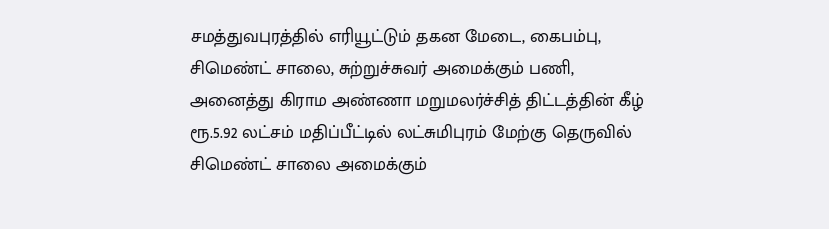சமத்துவபுரத்தில் எரியூட்டும் தகன மேடை, கைபம்பு, சிமெண்ட் சாலை, சுற்றுச்சுவர் அமைக்கும் பணி, அனைத்து கிராம அண்ணா மறுமலர்ச்சித் திட்டத்தின் கீழ் ரூ.5.92 லட்சம் மதிப்பீட்டில் லட்சுமிபுரம் மேற்கு தெருவில் சிமெண்ட் சாலை அமைக்கும்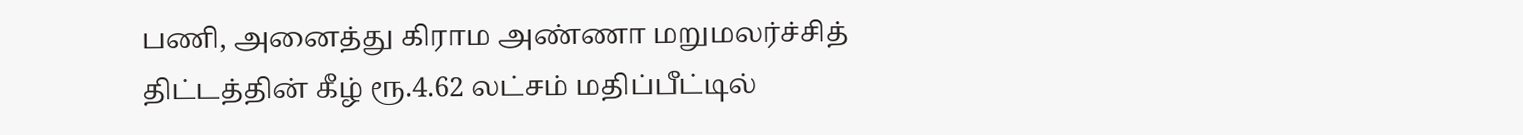பணி, அனைத்து கிராம அண்ணா மறுமலர்ச்சித் திட்டத்தின் கீழ் ரூ.4.62 லட்சம் மதிப்பீட்டில்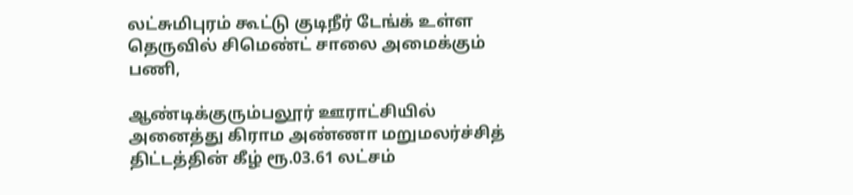லட்சுமிபுரம் கூட்டு குடிநீர் டேங்க் உள்ள தெருவில் சிமெண்ட் சாலை அமைக்கும் பணி,

ஆண்டிக்குரும்பலூர் ஊராட்சியில் அனைத்து கிராம அண்ணா மறுமலர்ச்சித் திட்டத்தின் கீழ் ரூ.03.61 லட்சம்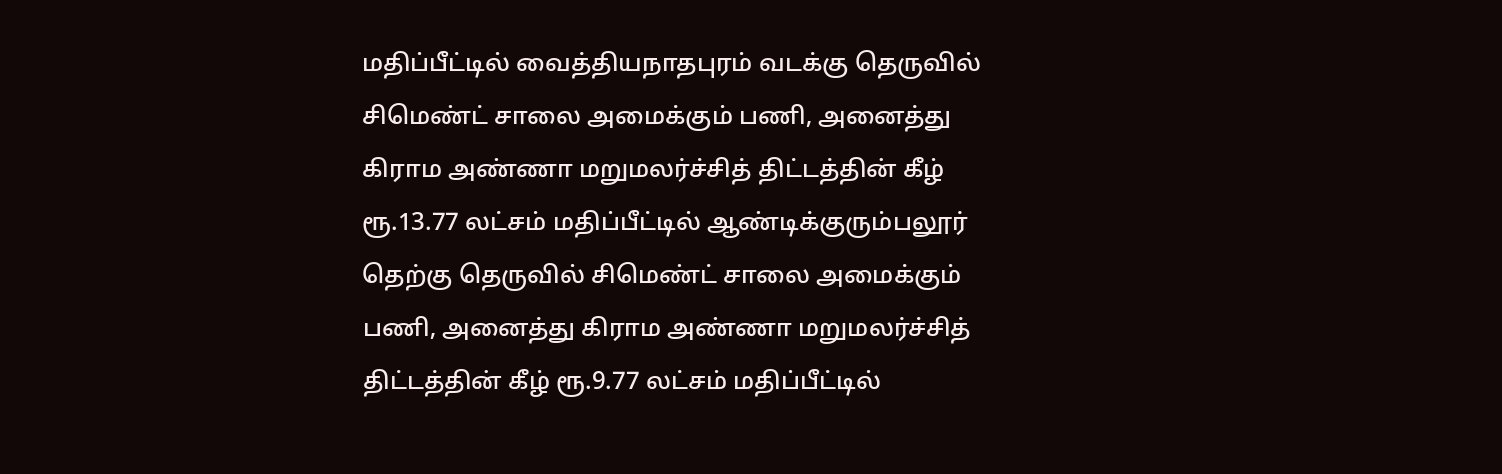மதிப்பீட்டில் வைத்தியநாதபுரம் வடக்கு தெருவில் சிமெண்ட் சாலை அமைக்கும் பணி, அனைத்து கிராம அண்ணா மறுமலர்ச்சித் திட்டத்தின் கீழ் ரூ.13.77 லட்சம் மதிப்பீட்டில் ஆண்டிக்குரும்பலூர் தெற்கு தெருவில் சிமெண்ட் சாலை அமைக்கும் பணி, அனைத்து கிராம அண்ணா மறுமலர்ச்சித் திட்டத்தின் கீழ் ரூ.9.77 லட்சம் மதிப்பீட்டில்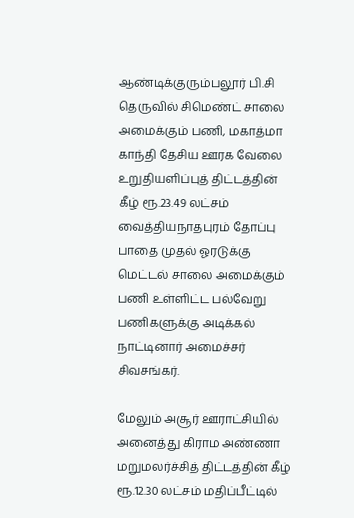ஆண்டிக்குரும்பலூர் பி.சி தெருவில் சிமெண்ட் சாலை அமைக்கும் பணி, மகாத்மா காந்தி தேசிய ஊரக வேலை உறுதியளிப்புத் திட்டத்தின் கீழ் ரூ.23.49 லட்சம் வைத்தியநாதபுரம் தோப்பு பாதை முதல் ஓரடுக்கு மெட்டல் சாலை அமைக்கும் பணி உள்ளிட்ட பல்வேறு பணிகளுக்கு அடிக்கல் நாட்டினார் அமைச்சர் சிவசங்கர்.

மேலும் அசூர் ஊராட்சியில் அனைத்து கிராம அண்ணா மறுமலர்ச்சித் திட்டத்தின் கீழ் ரூ.12.30 லட்சம் மதிப்பீட்டில்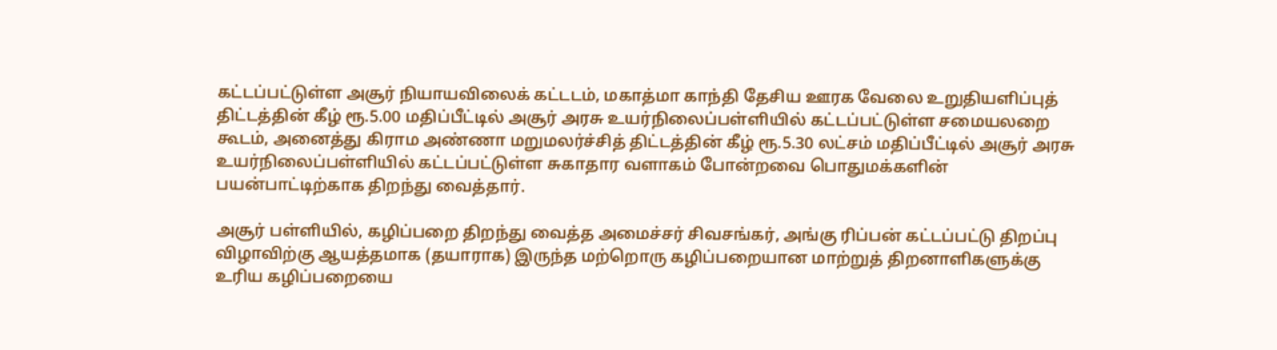கட்டப்பட்டுள்ள அசூர் நியாயவிலைக் கட்டடம், மகாத்மா காந்தி தேசிய ஊரக வேலை உறுதியளிப்புத் திட்டத்தின் கீழ் ரூ.5.00 மதிப்பீட்டில் அசூர் அரசு உயர்நிலைப்பள்ளியில் கட்டப்பட்டுள்ள சமையலறை கூடம், அனைத்து கிராம அண்ணா மறுமலர்ச்சித் திட்டத்தின் கீழ் ரூ.5.30 லட்சம் மதிப்பீட்டில் அசூர் அரசு உயர்நிலைப்பள்ளியில் கட்டப்பட்டுள்ள சுகாதார வளாகம் போன்றவை பொதுமக்களின் பயன்பாட்டிற்காக திறந்து வைத்தார்.

அசூர் பள்ளியில், கழிப்பறை திறந்து வைத்த அமைச்சர் சிவசங்கர், அங்கு ரிப்பன் கட்டப்பட்டு திறப்பு விழாவிற்கு ஆயத்தமாக (தயாராக) இருந்த மற்றொரு கழிப்பறையான மாற்றுத் திறனாளிகளுக்கு உரிய கழிப்பறையை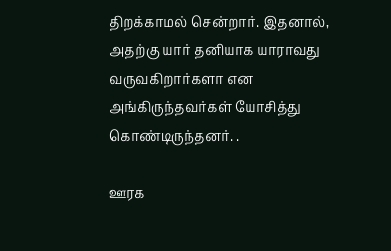திறக்காமல் சென்றார். இதனால், அதற்கு யார் தனியாக யாராவது வருவகிறார்களா என அங்கிருந்தவர்கள் யோசித்து கொண்டிருந்தனர். .

ஊரக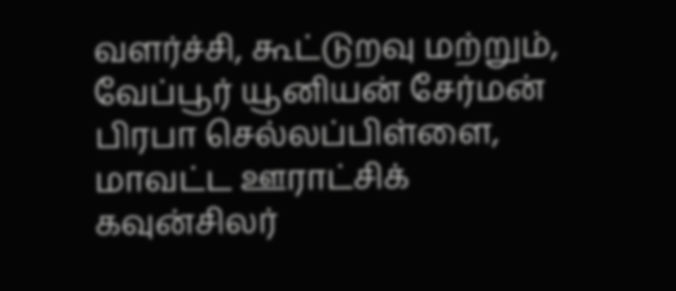வளர்ச்சி, கூட்டுறவு மற்றும், வேப்பூர் யூனியன் சேர்மன் பிரபா செல்லப்பிள்ளை, மாவட்ட ஊராட்சிக் கவுன்சிலர்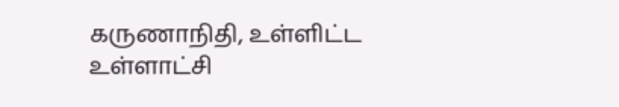கருணாநிதி, உள்ளிட்ட உள்ளாட்சி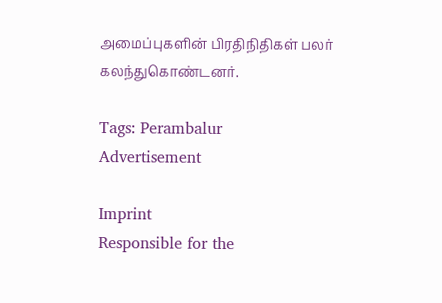அமைப்புகளின் பிரதிநிதிகள் பலர் கலந்துகொண்டனர்.

Tags: Perambalur
Advertisement

Imprint
Responsible for the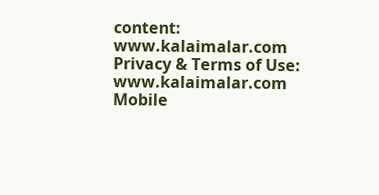content:
www.kalaimalar.com
Privacy & Terms of Use:
www.kalaimalar.com
Mobile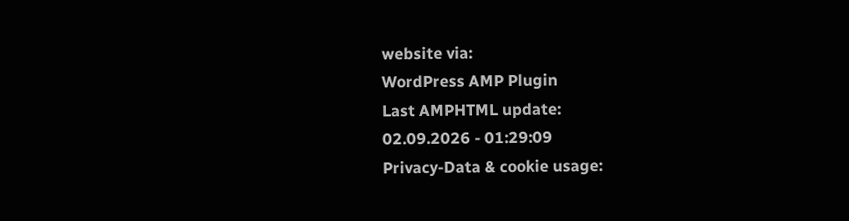website via:
WordPress AMP Plugin
Last AMPHTML update:
02.09.2026 - 01:29:09
Privacy-Data & cookie usage: